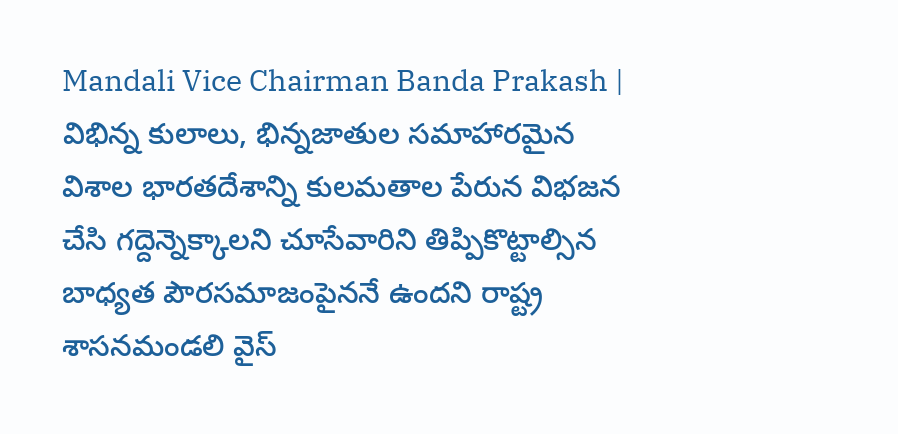Mandali Vice Chairman Banda Prakash | విభిన్న కులాలు, భిన్నజాతుల సమాహారమైన విశాల భారతదేశాన్ని కులమతాల పేరున విభజన చేసి గద్దెన్నెక్కాలని చూసేవారిని తిప్పికొట్టాల్సిన బాధ్యత పౌరసమాజంపైననే ఉందని రాష్ట్ర శాసనమండలి వైస్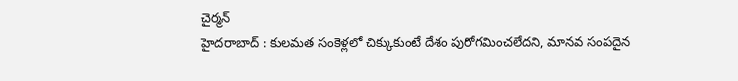చైర్మన్
హైదరాబాద్ : కులమత సంకెళ్లలో చిక్కుకుంటే దేశం పురోగమించలేదని, మానవ సంపదైన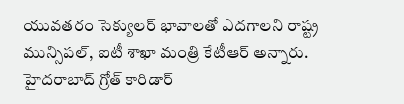యువతరం సెక్యులర్ భావాలతో ఎదగాలని రాష్ట్ర మున్సిపల్, ఐటీ శాఖా మంత్రి కేటీఆర్ అన్నారు. హైదరాబాద్ గ్రోత్ కారిడార్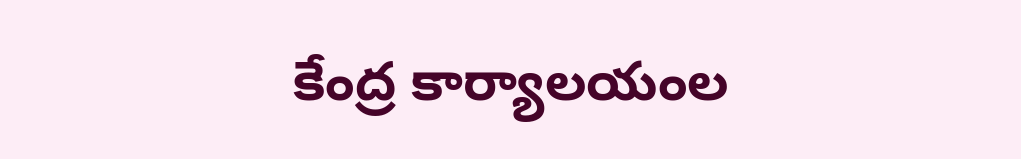కేంద్ర కార్యాలయంల